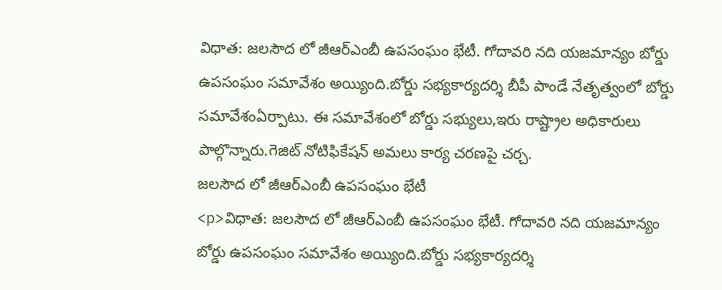విధాత: జలసౌద లో జీఆర్ఎంబీ ఉపసంఘం భేటీ. గోదావరి నది యజమాన్యం బోర్డు ఉపసంఘం సమావేశం అయ్యింది.బోర్డు సభ్యకార్యదర్శి బీపీ పాండే నేతృత్వంలో బోర్డు సమావేశంఏర్పాటు. ఈ సమావేశంలో బోర్డు సభ్యులు,ఇరు రాష్ట్రాల అధికారులు పాల్గొన్నారు.గెజిట్ నోటిఫికేషన్ అమలు కార్య చరణపై చర్చ.
జలసౌద లో జీఆర్ఎంబీ ఉపసంఘం భేటీ
<p>విధాత: జలసౌద లో జీఆర్ఎంబీ ఉపసంఘం భేటీ. గోదావరి నది యజమాన్యం బోర్డు ఉపసంఘం సమావేశం అయ్యింది.బోర్డు సభ్యకార్యదర్శి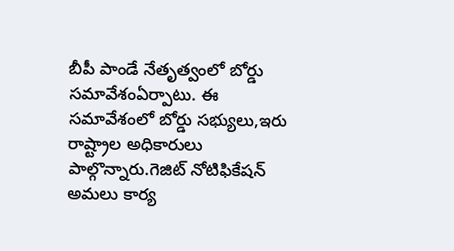బీపీ పాండే నేతృత్వంలో బోర్డు సమావేశంఏర్పాటు. ఈ సమావేశంలో బోర్డు సభ్యులు,ఇరు రాష్ట్రాల అధికారులు పాల్గొన్నారు.గెజిట్ నోటిఫికేషన్ అమలు కార్య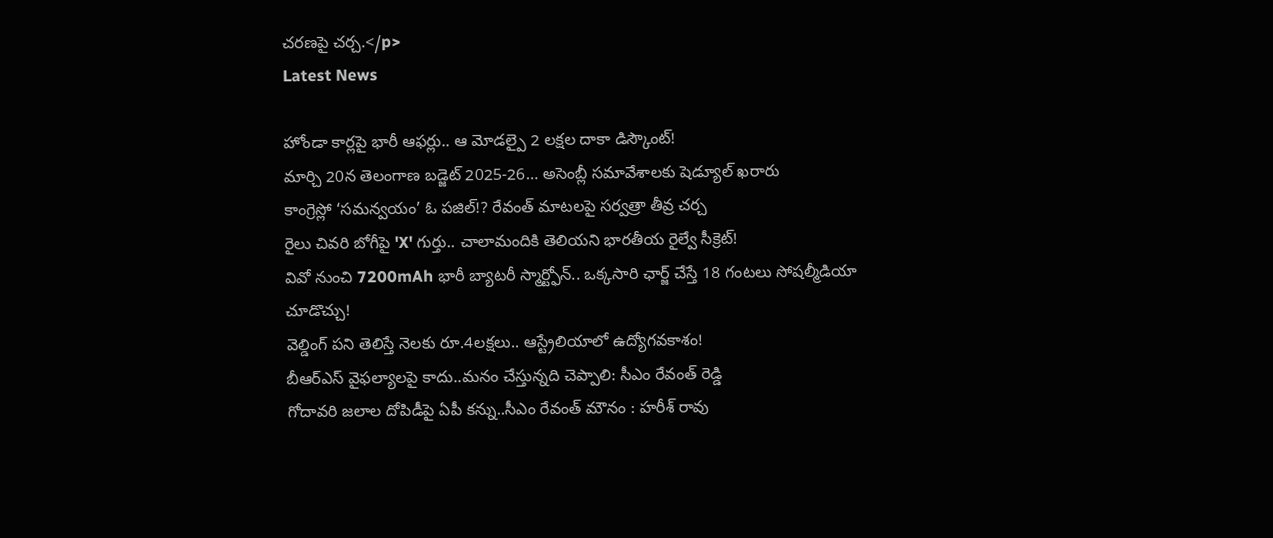చరణపై చర్చ.</p>
Latest News

హోండా కార్లపై భారీ ఆఫర్లు.. ఆ మోడల్పై 2 లక్షల దాకా డిస్కౌంట్!
మార్చి 20న తెలంగాణ బడ్జెట్ 2025-26… అసెంబ్లీ సమావేశాలకు షెడ్యూల్ ఖరారు
కాంగ్రెస్లో ‘సమన్వయం’ ఓ పజిల్!? రేవంత్ మాటలపై సర్వత్రా తీవ్ర చర్చ
రైలు చివరి బోగీపై 'X' గుర్తు.. చాలామందికి తెలియని భారతీయ రైల్వే సీక్రెట్!
వివో నుంచి 7200mAh భారీ బ్యాటరీ స్మార్ట్ఫోన్.. ఒక్కసారి ఛార్జ్ చేస్తే 18 గంటలు సోషల్మీడియా చూడొచ్చు!
వెల్డింగ్ పని తెలిస్తే నెలకు రూ.4లక్షలు.. ఆస్ట్రేలియాలో ఉద్యోగవకాశం!
బీఆర్ఎస్ వైఫల్యాలపై కాదు..మనం చేస్తున్నది చెప్పాలి: సీఎం రేవంత్ రెడ్డి
గోదావరి జలాల దోపిడీపై ఏపీ కన్ను..సీఎం రేవంత్ మౌనం : హరీశ్ రావు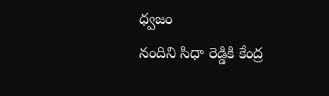ధ్వజం
నందిని సిధా రెడ్డికి కేంద్ర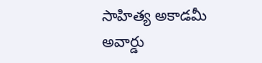సాహిత్య అకాడమీ అవార్డు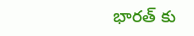భారత్ కు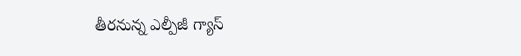తీరనున్న ఎల్పీజీ గ్యాస్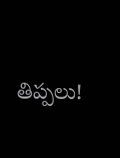తిప్పలు!